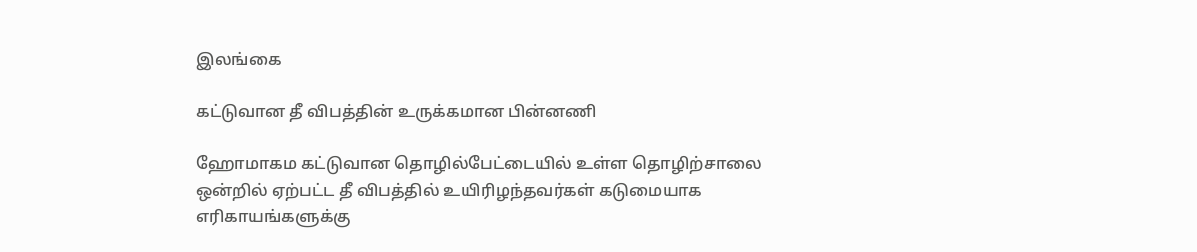இலங்கை

கட்டுவான தீ விபத்தின் உருக்கமான பின்னணி

ஹோமாகம கட்டுவான தொழில்பேட்டையில் உள்ள தொழிற்சாலை ஒன்றில் ஏற்பட்ட தீ விபத்தில் உயிரிழந்தவர்கள் கடுமையாக எரிகாயங்களுக்கு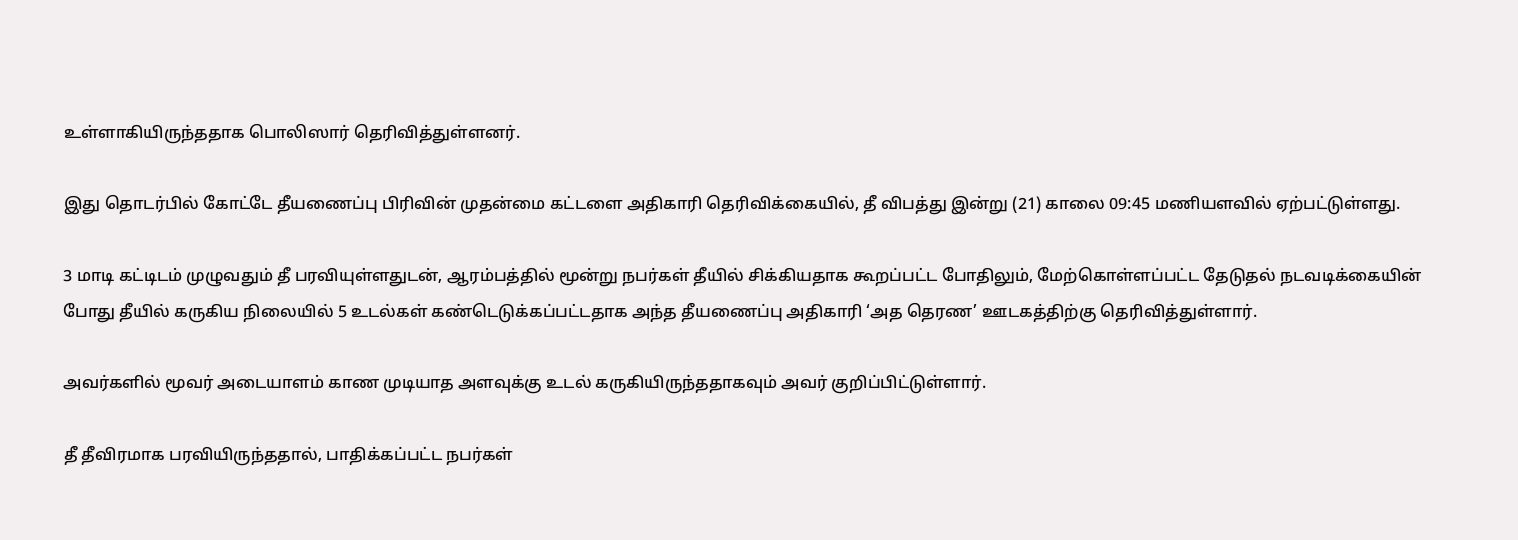உள்ளாகியிருந்ததாக பொலிஸார் தெரிவித்துள்ளனர்.

இது தொடர்பில் கோட்டே தீயணைப்பு பிரிவின் முதன்மை கட்டளை அதிகாரி தெரிவிக்கையில், தீ விபத்து இன்று (21) காலை 09:45 மணியளவில் ஏற்பட்டுள்ளது.

3 மாடி கட்டிடம் முழுவதும் தீ பரவியுள்ளதுடன், ஆரம்பத்தில் மூன்று நபர்கள் தீயில் சிக்கியதாக கூறப்பட்ட போதிலும், மேற்கொள்ளப்பட்ட தேடுதல் நடவடிக்கையின் போது தீயில் கருகிய நிலையில் 5 உடல்கள் கண்டெடுக்கப்பட்டதாக அந்த தீயணைப்பு அதிகாரி ‘அத தெரண’ ஊடகத்திற்கு தெரிவித்துள்ளார்.

அவர்களில் மூவர் அடையாளம் காண முடியாத அளவுக்கு உடல் கருகியிருந்ததாகவும் அவர் குறிப்பிட்டுள்ளார்.

தீ தீவிரமாக பரவியிருந்ததால், பாதிக்கப்பட்ட நபர்கள்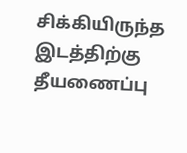சிக்கியிருந்த இடத்திற்கு தீயணைப்பு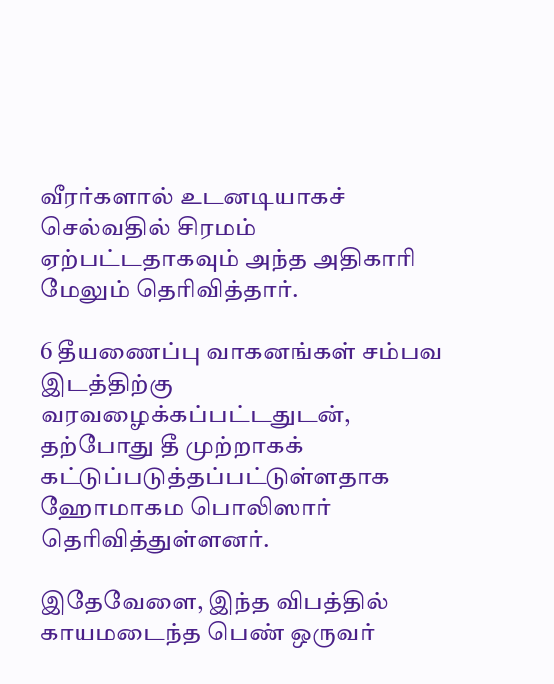வீரர்களால் உடனடியாகச் செல்வதில் சிரமம் ஏற்பட்டதாகவும் அந்த அதிகாரி மேலும் தெரிவித்தார்.

6 தீயணைப்பு வாகனங்கள் சம்பவ இடத்திற்கு வரவழைக்கப்பட்டதுடன், தற்போது தீ முற்றாகக் கட்டுப்படுத்தப்பட்டுள்ளதாக ஹோமாகம பொலிஸார் தெரிவித்துள்ளனர்.

இதேவேளை, இந்த விபத்தில் காயமடைந்த பெண் ஒருவர்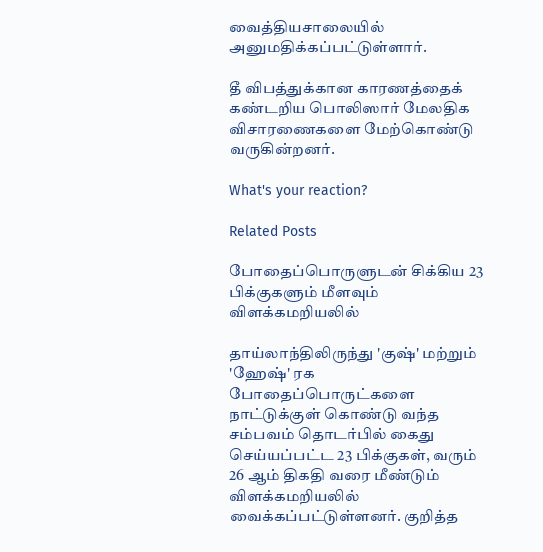வைத்தியசாலையில் அனுமதிக்கப்பட்டுள்ளார்.

தீ விபத்துக்கான காரணத்தைக் கண்டறிய பொலிஸார் மேலதிக விசாரணைகளை மேற்கொண்டு வருகின்றனர்.

What's your reaction?

Related Posts

போதைப்பொருளுடன் சிக்கிய 23 பிக்குகளும் மீளவும் விளக்கமறியலில்

தாய்லாந்திலிருந்து 'குஷ்' மற்றும் 'ஹேஷ்' ரக போதைப்பொருட்களை நாட்டுக்குள் கொண்டு வந்த சம்பவம் தொடர்பில் கைது செய்யப்பட்ட 23 பிக்குகள், வரும் 26 ஆம் திகதி வரை மீண்டும் விளக்கமறியலில் வைக்கப்பட்டுள்ளனர். குறித்த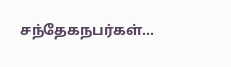சந்தேகநபர்கள்…